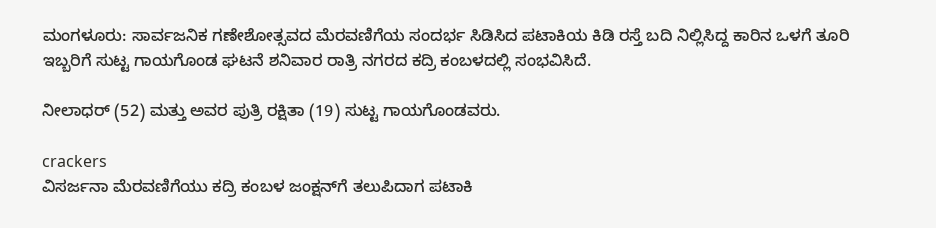ಮಂಗಳೂರು: ಸಾರ್ವಜನಿಕ ಗಣೇಶೋತ್ಸವದ ಮೆರವಣಿಗೆಯ ಸಂದರ್ಭ ಸಿಡಿಸಿದ ಪಟಾಕಿಯ ಕಿಡಿ ರಸ್ತೆ ಬದಿ ನಿಲ್ಲಿಸಿದ್ದ ಕಾರಿನ ಒಳಗೆ ತೂರಿ ಇಬ್ಬರಿಗೆ ಸುಟ್ಟ ಗಾಯಗೊಂಡ ಘಟನೆ ಶನಿವಾರ ರಾತ್ರಿ ನಗರದ ಕದ್ರಿ ಕಂಬಳದಲ್ಲಿ ಸಂಭವಿಸಿದೆ.

ನೀಲಾಧರ್‌ (52) ಮತ್ತು ಅವರ ಪುತ್ರಿ ರಕ್ಷಿತಾ (19) ಸುಟ್ಟ ಗಾಯಗೊಂಡವರು.

crackers
ವಿಸರ್ಜನಾ ಮೆರವಣಿಗೆಯು ಕದ್ರಿ ಕಂಬಳ ಜಂಕ್ಷನ್‌ಗೆ ತಲುಪಿದಾಗ ಪಟಾಕಿ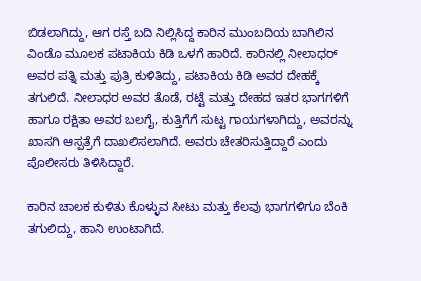ಬಿಡಲಾಗಿದ್ದು, ಆಗ ರಸ್ತೆ ಬದಿ ನಿಲ್ಲಿಸಿದ್ದ ಕಾರಿನ ಮುಂಬದಿಯ ಬಾಗಿಲಿನ ವಿಂಡೊ ಮೂಲಕ ಪಟಾಕಿಯ ಕಿಡಿ ಒಳಗೆ ಹಾರಿದೆ. ಕಾರಿನಲ್ಲಿ ನೀಲಾಧರ್‌ ಅವರ ಪತ್ನಿ ಮತ್ತು ಪುತ್ರಿ ಕುಳಿತಿದ್ದು, ಪಟಾಕಿಯ ಕಿಡಿ ಅವರ ದೇಹಕ್ಕೆ ತಗುಲಿದೆ. ನೀಲಾಧರ ಅವರ ತೊಡೆ, ರಟ್ಟೆ ಮತ್ತು ದೇಹದ ಇತರ ಭಾಗಗಳಿಗೆ ಹಾಗೂ ರಕ್ಷಿತಾ ಅವರ ಬಲಗೈ, ಕುತ್ತಿಗೆಗೆ ಸುಟ್ಟ ಗಾಯಗಳಾಗಿದ್ದು, ಅವರನ್ನು ಖಾಸಗಿ ಆಸ್ಪತ್ರೆಗೆ ದಾಖಲಿಸಲಾಗಿದೆ. ಅವರು ಚೇತರಿಸುತ್ತಿದ್ದಾರೆ ಎಂದು ಪೊಲೀಸರು ತಿಳಿಸಿದ್ದಾರೆ.

ಕಾರಿನ ಚಾಲಕ ಕುಳಿತು ಕೊಳ್ಳುವ ಸೀಟು ಮತ್ತು ಕೆಲವು ಭಾಗಗಳಿಗೂ ಬೆಂಕಿ ತಗುಲಿದ್ದು, ಹಾನಿ ಉಂಟಾಗಿದೆ.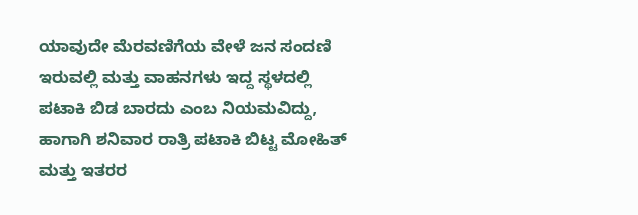ಯಾವುದೇ ಮೆರವಣಿಗೆಯ ವೇಳೆ ಜನ ಸಂದಣಿ ಇರುವಲ್ಲಿ ಮತ್ತು ವಾಹನಗಳು ಇದ್ದ ಸ್ಥಳದಲ್ಲಿ ಪಟಾಕಿ ಬಿಡ ಬಾರದು ಎಂಬ ನಿಯಮವಿದ್ದು, ಹಾಗಾಗಿ ಶನಿವಾರ ರಾತ್ರಿ ಪಟಾಕಿ ಬಿಟ್ಟ ಮೋಹಿತ್‌ ಮತ್ತು ಇತರರ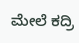ಮೇಲೆ ಕದ್ರಿ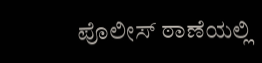ಪೊಲೀಸ್‌ ಠಾಣೆಯಲ್ಲಿ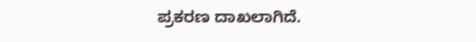ಪ್ರಕರಣ ದಾಖಲಾಗಿದೆ.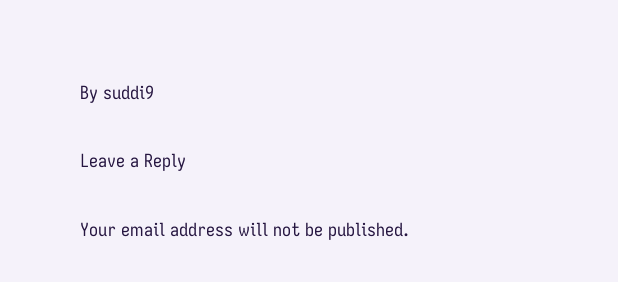By suddi9

Leave a Reply

Your email address will not be published.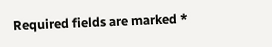Required fields are marked *